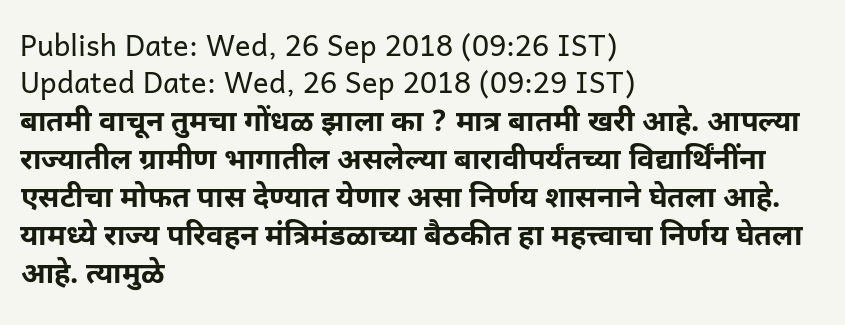Publish Date: Wed, 26 Sep 2018 (09:26 IST)
Updated Date: Wed, 26 Sep 2018 (09:29 IST)
बातमी वाचून तुमचा गोंधळ झाला का ? मात्र बातमी खरी आहे. आपल्या राज्यातील ग्रामीण भागातील असलेल्या बारावीपर्यंतच्या विद्यार्थिंनींना एसटीचा मोफत पास देण्यात येणार असा निर्णय शासनाने घेतला आहे. यामध्ये राज्य परिवहन मंत्रिमंडळाच्या बैठकीत हा महत्त्वाचा निर्णय घेतला आहे. त्यामुळे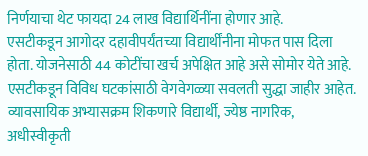निर्णयाचा थेट फायदा 24 लाख विद्यार्थिनींना होणार आहे.
एसटीकडून आगोदर दहावीपर्यंतच्या विद्यार्थींनीना मोफत पास दिला होता. योजनेसाठी 44 कोटींचा खर्च अपेक्षित आहे असे सोमोर येते आहे. एसटीकडून विविध घटकांसाठी वेगवेगळ्या सवलती सुद्धा जाहीर आहेत. व्यावसायिक अभ्यासक्रम शिकणारे विद्यार्थी, ज्येष्ठ नागरिक, अधीस्वीकृती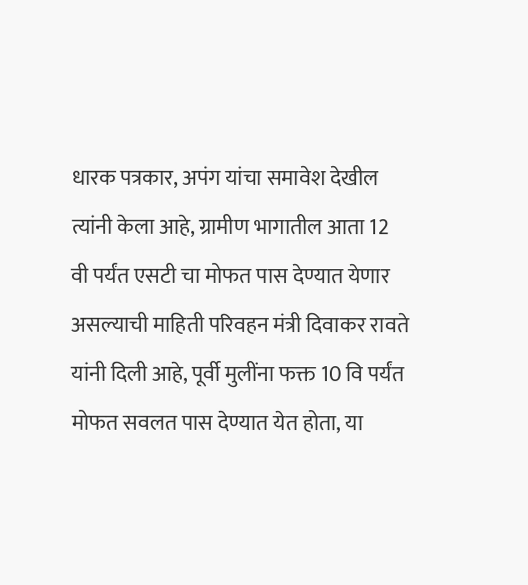धारक पत्रकार, अपंग यांचा समावेश देखील त्यांनी केला आहे, ग्रामीण भागातील आता 12 वी पर्यंत एसटी चा मोफत पास देण्यात येणार असल्याची माहिती परिवहन मंत्री दिवाकर रावते यांनी दिली आहे, पूर्वी मुलींना फक्त 10 वि पर्यंत मोफत सवलत पास देण्यात येत होता, या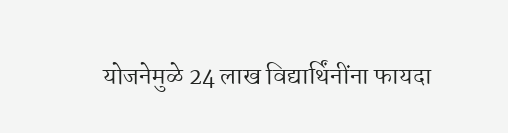योजनेमुळे 24 लाख विद्यार्थिंनींना फायदा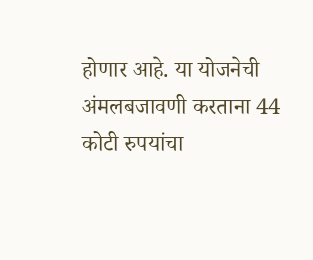होणार आहे. या योजनेची अंमलबजावणी करताना 44 कोटी रुपयांचा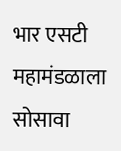भार एसटी महामंडळाला सोसावा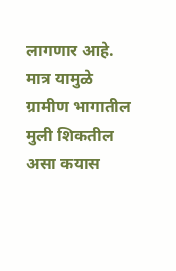लागणार आहे. मात्र यामुळे ग्रामीण भागातील मुली शिकतील असा कयास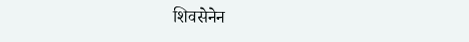शिवसेनेन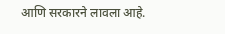आणि सरकारने लावला आहे.